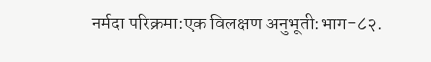नर्मदा परिक्रमा:एक विलक्षण अनुभूती:भाग-८२.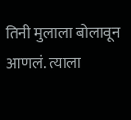तिनी मुलाला बोलावून आणलं. त्याला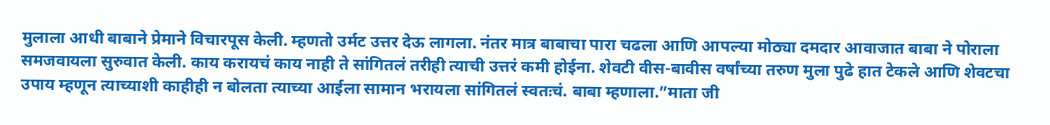मुलाला आधी बाबाने प्रेमाने विचारपूस केली. म्हणतो उर्मट उत्तर देऊ लागला. नंतर मात्र बाबाचा पारा चढला आणि आपल्या मोठ्या दमदार आवाजात बाबा ने पोराला समजवायला सुरुवात केली. काय करायचं काय नाही ते सांगितलं तरीही त्याची उत्तरं कमी होईना. शेवटी वीस-बावीस वर्षांच्या तरुण मुला पुढे हात टेकले आणि शेवटचा उपाय म्हणून त्याच्याशी काहीही न बोलता त्याच्या आईला सामान भरायला सांगितलं स्वतःचं. बाबा म्हणाला.”माता जी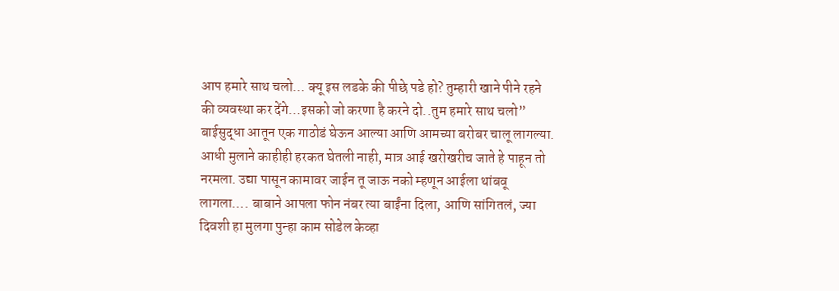आप हमारे साथ चलो… क्यू इस लडके की पीछे पडे हो? तुम्हारी खाने पीने रहने की व्यवस्था कर देंगे…इसको जो करणा है करने दो..तुम हमारे साथ चलो” बाईसुद्धा आतून एक गाठोडं घेऊन आल्या आणि आमच्या बरोबर चालू लागल्या. आधी मुलाने काहीही हरकत घेतली नाही, मात्र आई खरोखरीच जाते हे पाहून तो नरमला. उद्या पासून कामावर जाईन तू जाऊ नको म्हणून आईला थांबवू लागला…. बाबाने आपला फोन नंबर त्या बाईंना दिला, आणि सांगितलं, ज्या दिवशी हा मुलगा पुन्हा काम सोडेल केव्हा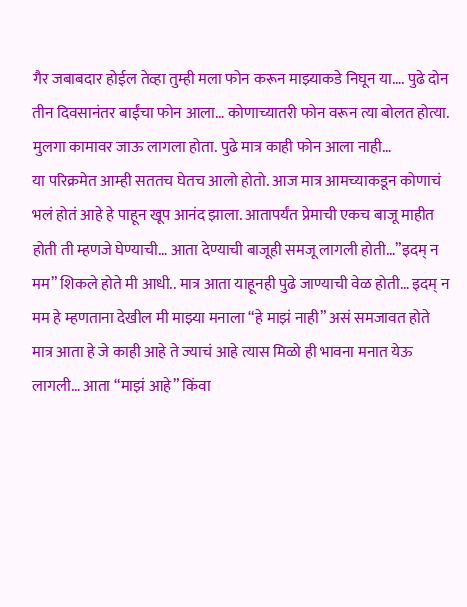गैर जबाबदार होईल तेव्हा तुम्ही मला फोन करून माझ्याकडे निघून या…. पुढे दोन तीन दिवसानंतर बाईंचा फोन आला… कोणाच्यातरी फोन वरून त्या बोलत होत्या. मुलगा कामावर जाऊ लागला होता. पुढे मात्र काही फोन आला नाही…
या परिक्रमेत आम्ही सततच घेतच आलो होतो. आज मात्र आमच्याकडून कोणाचं भलं होतं आहे हे पाहून खूप आनंद झाला. आतापर्यंत प्रेमाची एकच बाजू माहीत होती ती म्हणजे घेण्याची… आता देण्याची बाजूही समजू लागली होती…”इदम् न मम” शिकले होते मी आधी.. मात्र आता याहूनही पुढे जाण्याची वेळ होती… इदम् न मम हे म्हणताना देखील मी माझ्या मनाला “हे माझं नाही” असं समजावत होते मात्र आता हे जे काही आहे ते ज्याचं आहे त्यास मिळो ही भावना मनात येऊ लागली… आता “माझं आहे” किंवा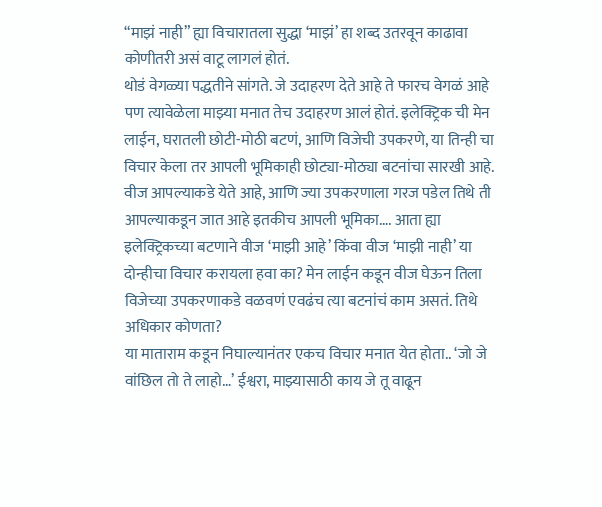“माझं नाही” ह्या विचारातला सुद्धा ‘माझं’ हा शब्द उतरवून काढावा कोणीतरी असं वाटू लागलं होतं.
थोडं वेगळ्या पद्धतीने सांगते. जे उदाहरण देते आहे ते फारच वेगळं आहे पण त्यावेळेला माझ्या मनात तेच उदाहरण आलं होतं. इलेक्ट्रिक ची मेन लाईन, घरातली छोटी-मोठी बटणं, आणि विजेची उपकरणे, या तिन्ही चा विचार केला तर आपली भूमिकाही छोट्या-मोठ्या बटनांचा सारखी आहे. वीज आपल्याकडे येते आहे, आणि ज्या उपकरणाला गरज पडेल तिथे ती आपल्याकडून जात आहे इतकीच आपली भूमिका…. आता ह्या इलेक्ट्रिकच्या बटणाने वीज ‘माझी आहे’ किंवा वीज ‘माझी नाही’ या दोन्हीचा विचार करायला हवा का? मेन लाईन कडून वीज घेऊन तिला विजेच्या उपकरणाकडे वळवणं एवढंच त्या बटनांचं काम असतं. तिथे अधिकार कोणता?
या माताराम कडून निघाल्यानंतर एकच विचार मनात येत होता.. ‘जो जे वांछिल तो ते लाहो…’ ईश्वरा, माझ्यासाठी काय जे तू वाढून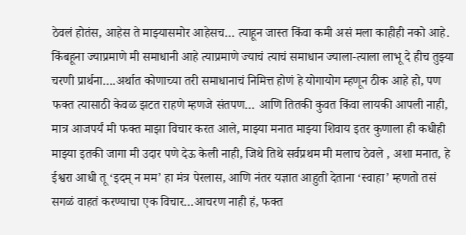ठेवलं होतंस, आहेस ते माझ्यासमोर आहेसच… त्याहून जास्त किंवा कमी असं मला काहीही नको आहे. किंबहूना ज्याप्रमाणे मी समाधानी आहे त्याप्रमाणे ज्याचं त्याचं समाधान ज्याला-त्याला लाभू दे हीच तुझ्या चरणी प्रार्थना….अर्थात कोणाच्या तरी समाधानाचं निमित्त होणं हे योगायोग म्हणून ठीक आहे हो, पण फक्त त्यासाठी केवळ झटत राहणे म्हणजे संतपण… आणि तितकी कुवत किंवा लायकी आपली नाही, मात्र आजपर्यं मी फक्त माझा विचार करत आले, माझ्या मनात माझ्या शिवाय इतर कुणाला ही कधीही माझ्या इतकी जागा मी उदार पणे देऊ केली नाही, जिथे तिथे सर्वप्रथम मी मलाच ठेवले , अशा मनात, हे ईश्वरा आधी तू ‘इदम् न मम’ हा मंत्र पेरलास, आणि नंतर यज्ञात आहुती देताना ‘स्वाहा’ म्हणतो तसं सगळं वाहतं करण्याचा एक विचार…आचरण नाही हं, फक्त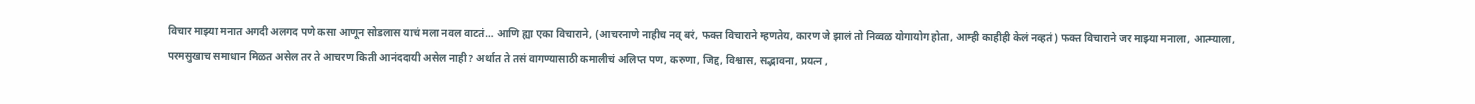विचार माझ्या मनात अगदी अलगद पणे कसा आणून सोडलास याचं मला नवल वाटतं… आणि ह्या एका विचाराने, (आचरनाणे नाहीच नव् बरं, फक्त विचाराने म्हणतेय, कारण जे झालं तो निव्वळ योगायोग होता, आम्ही काहीही केलं नव्हतं) फक्त विचाराने जर माझ्या मनाला, आत्म्याला, परमसुखाच समाधान मिळत असेल तर ते आचरण किती आनंददायी असेल नाही? अर्थात ते तसं वागण्यासाठी कमालीचं अलिप्त पण, करुणा, जिद्द, विश्वास, सद्भावना, प्रयत्न ,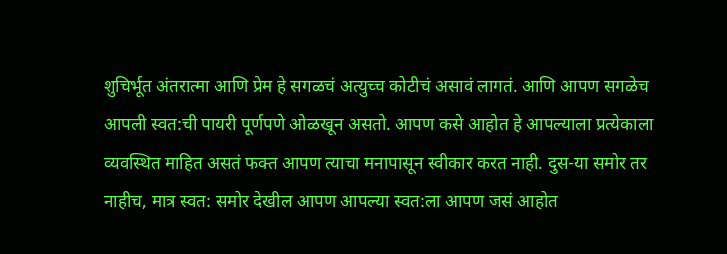शुचिर्भूत अंतरात्मा आणि प्रेम हे सगळचं अत्युच्च कोटीचं असावं लागतं. आणि आपण सगळेच आपली स्वत:ची पायरी पूर्णपणे ओळखून असतो. आपण कसे आहोत हे आपल्याला प्रत्येकाला व्यवस्थित माहित असतं फक्त आपण त्याचा मनापासून स्वीकार करत नाही. दुस-या समोर तर नाहीच, मात्र स्वत: समोर देखील आपण आपल्या स्वत:ला आपण जसं आहोत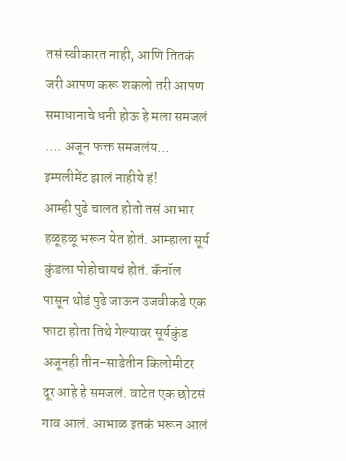तसं स्वीकारत नाही, आणि तितकं जरी आपण करू शकलो तरी आपण समाधानाचे धनी होऊ हे मला समजलं …. अजून फक्त समजलंय… इम्पलीमेंट झालं नाहीये हं!
आम्ही पुढे चालत होतो तसं आभार हळूहळू भरून येत होतं. आम्हाला सूर्य कुंडला पोहोचायचं होतं. कॅनॉल पासून थोडं पुढे जाऊन उजवीकडे एक फाटा होता तिथे गेल्यावर सूर्यकुंड अजूनही तीन-साडेतीन किलोमीटर दूर आहे हे समजलं. वाटेत एक छोटसं गाव आलं. आभाळ इतकं भरून आलं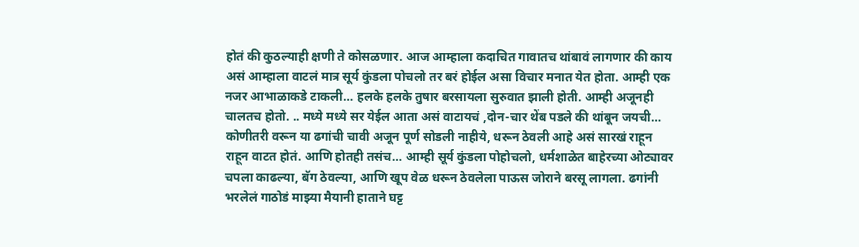होतं की कुठल्याही क्षणी ते कोसळणार. आज आम्हाला कदाचित गावातच थांबावं लागणार की काय असं आम्हाला वाटलं मात्र सूर्य कुंडला पोचलो तर बरं होईल असा विचार मनात येत होता. आम्ही एक नजर आभाळाकडे टाकली… हलके हलके तुषार बरसायला सुरुवात झाली होती. आम्ही अजूनही चालतच होतो. .. मध्ये मध्ये सर येईल आता असं वाटायचं ,दोन-चार थेंब पडले की थांबून जयची… कोणीतरी वरून या ढगांची चावी अजून पूर्ण सोडली नाहीये, धरून ठेवली आहे असं सारखं राहून राहून वाटत होतं. आणि होतही तसंच… आम्ही सूर्य कुंडला पोहोचलो, धर्मशाळेत बाहेरच्या ओट्यावर चपला काढल्या, बॅग ठेवल्या, आणि खूप वेळ धरून ठेवलेला पाऊस जोराने बरसू लागला. ढगांनी भरलेलं गाठोडं माझ्या मैयानी हाताने घट्ट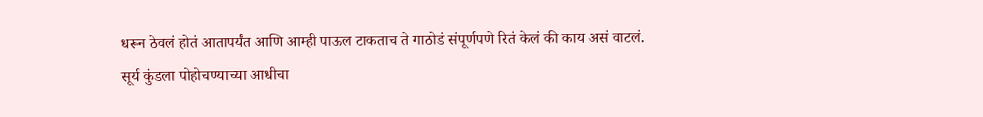धरून ठेवलं होतं आतापर्यंत आणि आम्ही पाऊल टाकताच ते गाठोडं संपूर्णपणे रितं केलं की काय असं वाटलं.
सूर्य कुंडला पोहोचण्याच्या आधीचा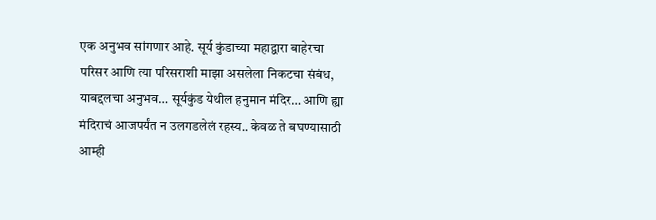एक अनुभव सांगणार आहे. सूर्य कुंडाच्या महाद्वारा बाहेरचा परिसर आणि त्या परिसराशी माझा असलेला निकटचा संबंध, याबद्दलचा अनुभव… सूर्यकुंड येथील हनुमान मंदिर… आणि ह्या मंदिराचं आजपर्यंत न उलगडलेलं रहस्य.. केवळ ते बघण्यासाठी आम्ही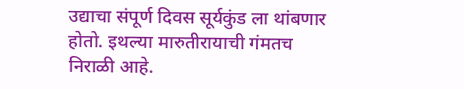उद्याचा संपूर्ण दिवस सूर्यकुंड ला थांबणार होतो. इथल्या मारुतीरायाची गंमतच निराळी आहे.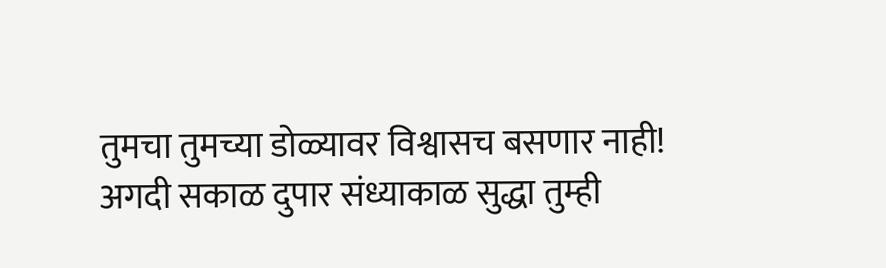तुमचा तुमच्या डोळ्यावर विश्वासच बसणार नाही! अगदी सकाळ दुपार संध्याकाळ सुद्धा तुम्ही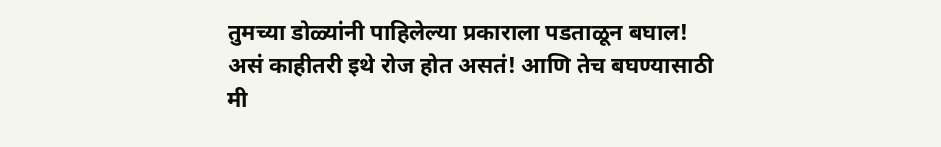तुमच्या डोळ्यांनी पाहिलेल्या प्रकाराला पडताळून बघाल! असं काहीतरी इथे रोज होत असतं! आणि तेच बघण्यासाठी मी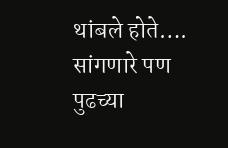थांबले होते…. सांगणारे पण पुढच्या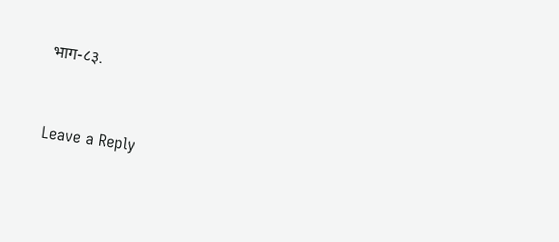भाग-८३.


Leave a Reply